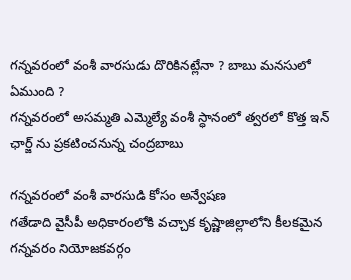గన్నవరంలో వంశీ వారసుడు దొరికినట్లేనా ? బాబు మనసులో ఏముంది ?
గన్నవరంలో అసమ్మతి ఎమ్మెల్యే వంశీ స్ధానంలో త్వరలో కొత్త ఇన్ ఛార్జ్ ను ప్రకటించనున్న చంద్రబాబు

గన్నవరంలో వంశీ వారసుడి కోసం అన్వేషణ
గతేడాది వైసీపీ అధికారంలోకి వచ్చాక కృష్ణాజిల్లాలోని కీలకమైన గన్నవరం నియోజకవర్గం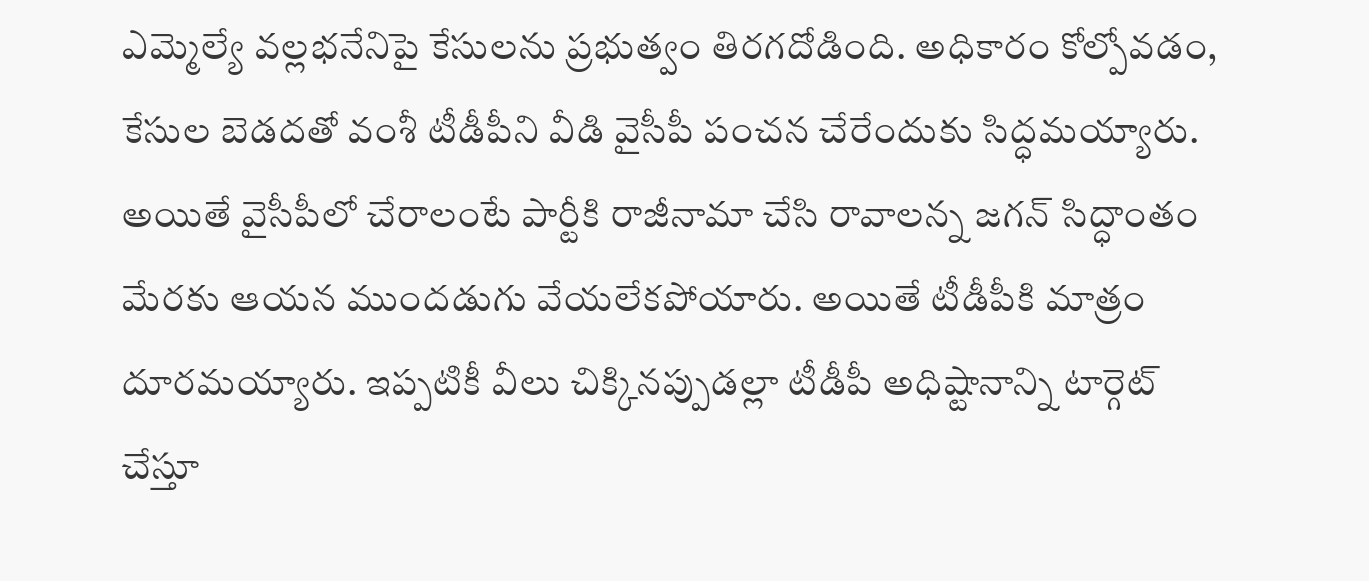ఎమ్మెల్యే వల్లభనేనిపై కేసులను ప్రభుత్వం తిరగదోడింది. అధికారం కోల్పోవడం, కేసుల బెడదతో వంశీ టీడీపీని వీడి వైసీపీ పంచన చేరేందుకు సిద్ధమయ్యారు. అయితే వైసీపీలో చేరాలంటే పార్టీకి రాజీనామా చేసి రావాలన్న జగన్ సిద్ధాంతం మేరకు ఆయన ముందడుగు వేయలేకపోయారు. అయితే టీడీపీకి మాత్రం దూరమయ్యారు. ఇప్పటికీ వీలు చిక్కినప్పుడల్లా టీడీపీ అధిష్టానాన్ని టార్గెట్ చేస్తూ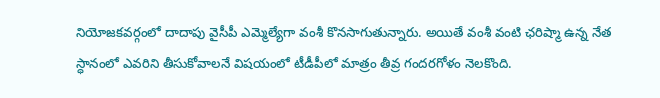నియోజకవర్గంలో దాదాపు వైసీపీ ఎమ్మెల్యేగా వంశీ కొనసాగుతున్నారు. అయితే వంశీ వంటి ఛరిష్మా ఉన్న నేత స్ధానంలో ఎవరిని తీసుకోవాలనే విషయంలో టీడీపీలో మాత్రం తీవ్ర గందరగోళం నెలకొంది.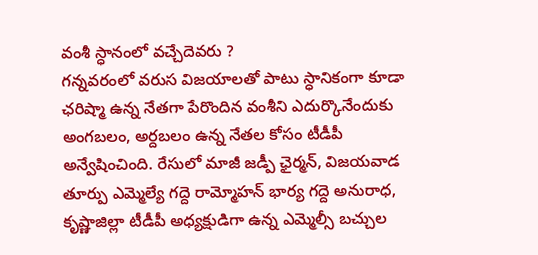వంశీ స్ధానంలో వచ్చేదెవరు ?
గన్నవరంలో వరుస విజయాలతో పాటు స్ధానికంగా కూడా ఛరిష్మా ఉన్న నేతగా పేరొందిన వంశీని ఎదుర్కొనేందుకు అంగబలం, అర్దబలం ఉన్న నేతల కోసం టీడీపీ అన్వేషించింది. రేసులో మాజీ జడ్పీ ఛైర్మన్, విజయవాడ తూర్పు ఎమ్మెల్యే గద్దె రామ్మోహన్ భార్య గద్దె అనురాధ, కృష్ణాజిల్లా టీడీపీ అధ్యక్షుడిగా ఉన్న ఎమ్మెల్సీ బచ్చుల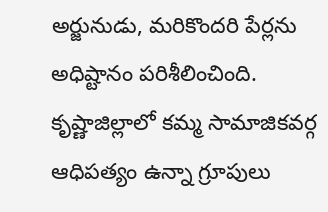అర్జునుడు, మరికొందరి పేర్లను అధిష్టానం పరిశీలించింది. కృష్ణాజిల్లాలో కమ్మ సామాజికవర్గ ఆధిపత్యం ఉన్నా గ్రూపులు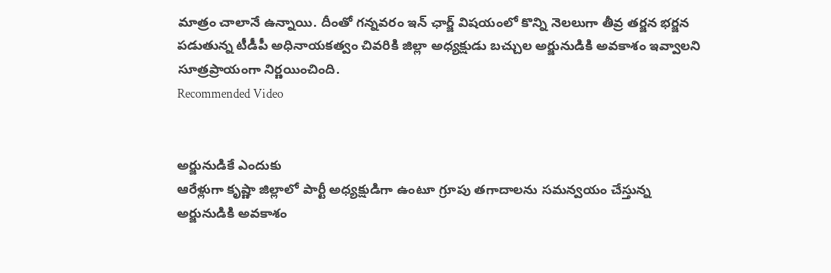మాత్రం చాలానే ఉన్నాయి. దీంతో గన్నవరం ఇన్ ఛార్జ్ విషయంలో కొన్ని నెలలుగా తీవ్ర తర్జన భర్జన పడుతున్న టీడీపీ అధినాయకత్వం చివరికి జిల్లా అధ్యక్షుడు బచ్చుల అర్జునుడికి అవకాశం ఇవ్వాలని సూత్రప్రాయంగా నిర్ణయించింది.
Recommended Video


అర్జునుడికే ఎందుకు
ఆరేళ్లుగా కృష్ణా జిల్లాలో పార్టీ అధ్యక్షుడిగా ఉంటూ గ్రూపు తగాదాలను సమన్వయం చేస్తున్న అర్జునుడికి అవకాశం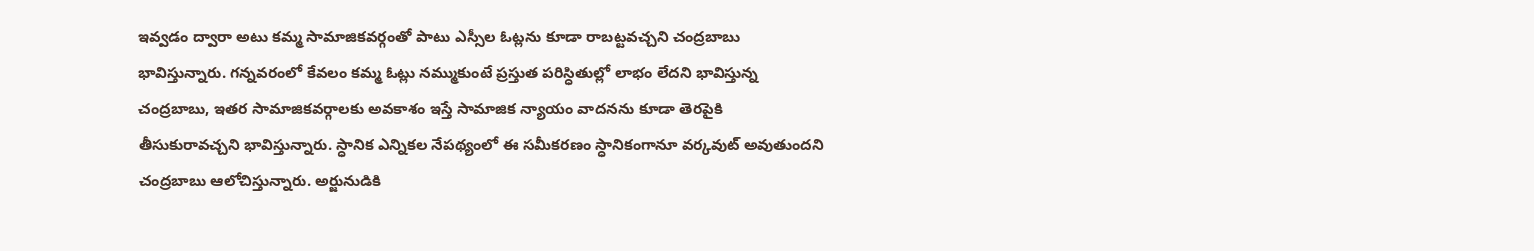ఇవ్వడం ద్వారా అటు కమ్మ సామాజికవర్గంతో పాటు ఎస్సీల ఓట్లను కూడా రాబట్టవచ్చని చంద్రబాబు భావిస్తున్నారు. గన్నవరంలో కేవలం కమ్మ ఓట్లు నమ్ముకుంటే ప్రస్తుత పరిస్ధితుల్లో లాభం లేదని భావిస్తున్న చంద్రబాబు, ఇతర సామాజికవర్గాలకు అవకాశం ఇస్తే సామాజిక న్యాయం వాదనను కూడా తెరపైకి తీసుకురావచ్చని భావిస్తున్నారు. స్ధానిక ఎన్నికల నేపథ్యంలో ఈ సమీకరణం స్ధానికంగానూ వర్కవుట్ అవుతుందని చంద్రబాబు ఆలోచిస్తున్నారు. అర్జునుడికి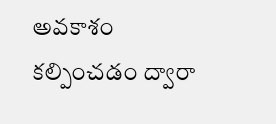అవకాశం కల్పించడం ద్వారా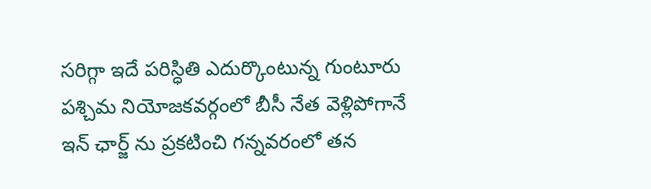సరిగ్గా ఇదే పరిస్ధితి ఎదుర్కొంటున్న గుంటూరు పశ్చిమ నియోజకవర్గంలో బీసీ నేత వెళ్లిపోగానే ఇన్ ఛార్జ్ ను ప్రకటించి గన్నవరంలో తన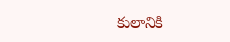కులానికి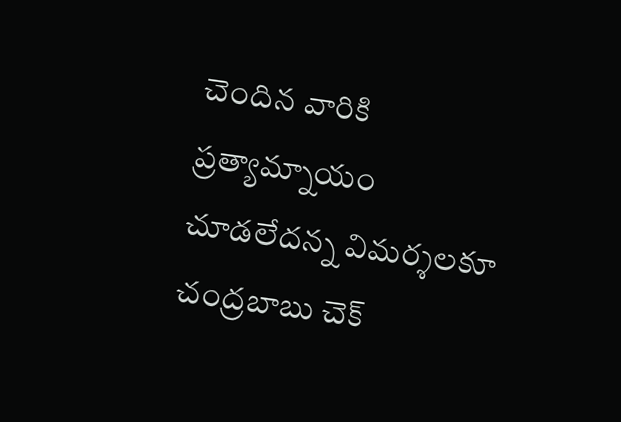చెందిన వారికి ప్రత్యామ్నాయం చూడలేదన్న విమర్శలకూ చంద్రబాబు చెక్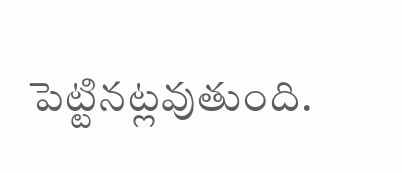పెట్టినట్లవుతుంది.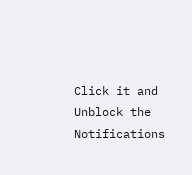Click it and Unblock the Notifications